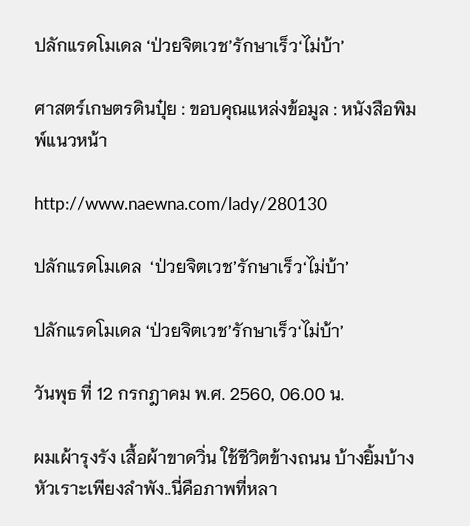ปลักแรดโมเดล ‘ป่วยจิตเวช’รักษาเร็ว‘ไม่บ้า’

ศาสตร์เกษตรดินปุ๋ย : ขอบคุณแหล่งข้อมูล : หนังสือพิมพ์แนวหน้า

http://www.naewna.com/lady/280130

ปลักแรดโมเดล  ‘ป่วยจิตเวช’รักษาเร็ว‘ไม่บ้า’

ปลักแรดโมเดล ‘ป่วยจิตเวช’รักษาเร็ว‘ไม่บ้า’

วันพุธ ที่ 12 กรกฎาคม พ.ศ. 2560, 06.00 น.

ผมเผ้ารุงรัง เสื้อผ้าขาดวิ่น ใช้ชีวิตข้างถนน บ้างยิ้มบ้างหัวเราะเพียงลำพัง..นี่คือภาพที่หลา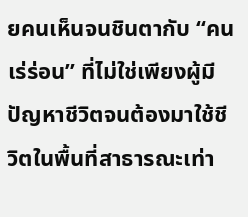ยคนเห็นจนชินตากับ “คนเร่ร่อน” ที่ไม่ใช่เพียงผู้มีปัญหาชีวิตจนต้องมาใช้ชีวิตในพื้นที่สาธารณะเท่า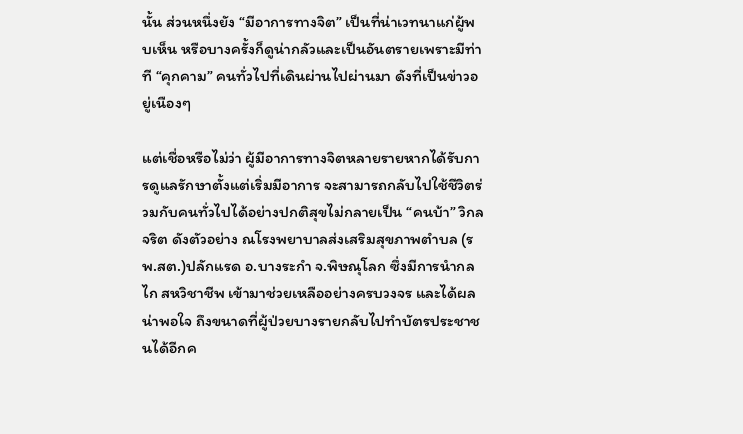นั้น ส่วนหนึ่งยัง “มีอาการทางจิต” เป็นที่น่าเวทนาแก่ผู้พบเห็น หรือบางครั้งก็ดูน่ากลัวและเป็นอันตรายเพราะมีท่าที “คุกคาม” คนทั่วไปที่เดินผ่านไปผ่านมา ดังที่เป็นข่าวอยู่เนืองๆ

แต่เชื่อหรือไม่ว่า ผู้มีอาการทางจิตหลายรายหากได้รับการดูแลรักษาตั้งแต่เริ่มมีอาการ จะสามารถกลับไปใช้ชีวิตร่วมกับคนทั่วไปได้อย่างปกติสุขไม่กลายเป็น “คนบ้า” วิกลจริต ดังตัวอย่าง ณโรงพยาบาลส่งเสริมสุขภาพตำบล (รพ.สต.)ปลักแรด อ.บางระกำ จ.พิษณุโลก ซึ่งมีการนำกลไก สหวิชาชีพ เข้ามาช่วยเหลืออย่างครบวงจร และได้ผลน่าพอใจ ถึงขนาดที่ผู้ป่วยบางรายกลับไปทำบัตรประชาชนได้อีกค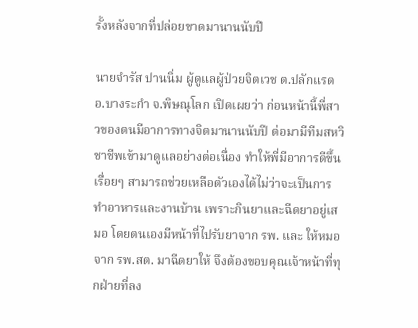รั้งหลังจากที่ปล่อยขาดมานานนับปี

นายจำรัส ปานนิ่ม ผู้ดูแลผู้ป่วยจิตเวช ต.ปลักแรด อ.บางระกำ จ.พิษณุโลก เปิดเผยว่า ก่อนหน้านี้พี่สาวของตนมีอาการทางจิตมานานนับปี ต่อมามีทีมสหวิชาชีพเข้ามาดูแลอย่างต่อเนื่อง ทำให้พี่มีอาการดีขึ้นเรื่อยๆ สามารถช่วยเหลือตัวเองได้ไม่ว่าจะเป็นการทำอาหารและงานบ้าน เพราะกินยาและฉีดยาอยู่เสมอ โดยตนเองมีหน้าที่ไปรับยาจาก รพ. และ ให้หมอจาก รพ.สต. มาฉีดยาให้ จึงต้องขอบคุณเจ้าหน้าที่ทุกฝ่ายที่ลง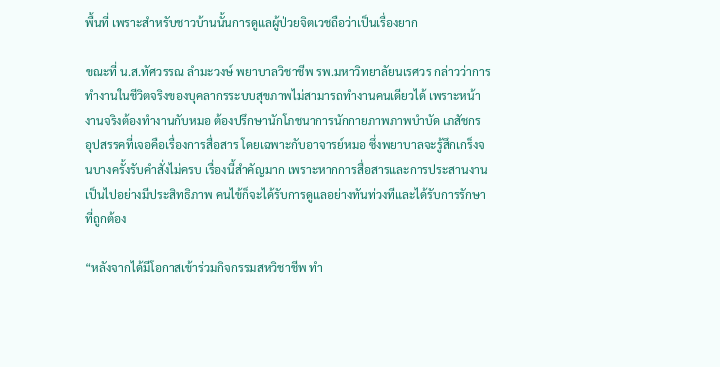พื้นที่ เพราะสำหรับชาวบ้านนั้นการดูแลผู้ป่วยจิตเวชถือว่าเป็นเรื่องยาก

ขณะที่ น.ส.ทัศวรรณ ลำมะวงษ์ พยาบาลวิชาชีพ รพ.มหาวิทยาลัยนเรศวร กล่าวว่าการทำงานในชีวิตจริงของบุคลากรระบบสุขภาพไม่สามารถทำงานคนเดียวได้ เพราะหน้างานจริงต้องทำงานกับหมอ ต้องปรึกษานักโภชนาการนักกายภาพภาพบำบัด เภสัชกร อุปสรรคที่เจอคือเรื่องการสื่อสาร โดยเฉพาะกับอาจารย์หมอ ซึ่งพยาบาลจะรู้สึกเกร็งจนบางครั้งรับคำสั่งไม่ครบ เรื่องนี้สำคัญมาก เพราะหากการสื่อสารและการประสานงานเป็นไปอย่างมีประสิทธิภาพ คนไข้ก็จะได้รับการดูแลอย่างทันท่วงทีและได้รับการรักษาที่ถูกต้อง

“หลังจากได้มีโอกาสเข้าร่วมกิจกรรมสหวิชาชีพ ทำ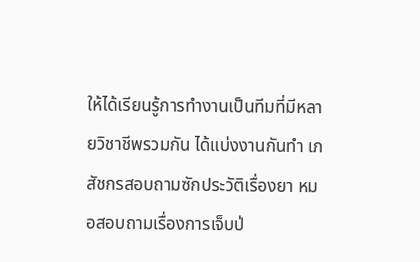ให้ได้เรียนรู้การทำงานเป็นทีมที่มีหลายวิชาชีพรวมกัน ได้แบ่งงานกันทำ เภสัชกรสอบถามซักประวัติเรื่องยา หมอสอบถามเรื่องการเจ็บป่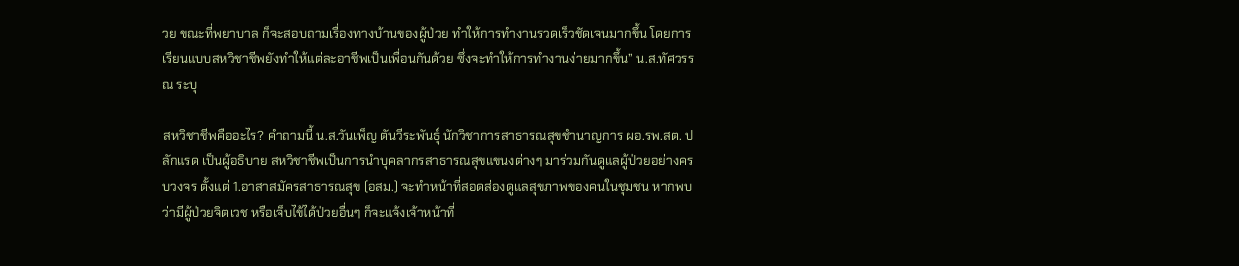วย ขณะที่พยาบาล ก็จะสอบถามเรื่องทางบ้านของผู้ป่วย ทำให้การทำงานรวดเร็วชัดเจนมากขึ้น โดยการเรียนแบบสหวิชาชีพยังทำให้แต่ละอาชีพเป็นเพื่อนกันด้วย ซึ่งจะทำให้การทำงานง่ายมากขึ้น” น.ส.ทัศวรรณ ระบุ

สหวิชาชีพคืออะไร? คำถามนี้ น.ส.วันเพ็ญ ตันวีระพันธุ์ นักวิชาการสาธารณสุขชำนาญการ ผอ.รพ.สต. ปลักแรด เป็นผู้อธิบาย สหวิชาชีพเป็นการนำบุคลากรสาธารณสุขแขนงต่างๆ มาร่วมกันดูแลผู้ป่วยอย่างครบวงจร ตั้งแต่ 1.อาสาสมัครสาธารณสุข (อสม.) จะทำหน้าที่สอดส่องดูแลสุขภาพของคนในชุมชน หากพบว่ามีผู้ป่วยจิตเวช หรือเจ็บไข้ได้ป่วยอื่นๆ ก็จะแจ้งเจ้าหน้าที่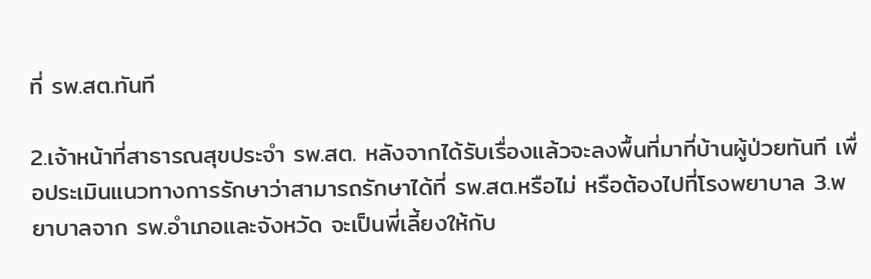ที่ รพ.สต.ทันที

2.เจ้าหน้าที่สาธารณสุขประจำ รพ.สต. หลังจากได้รับเรื่องแล้วจะลงพื้นที่มาที่บ้านผู้ป่วยทันที เพื่อประเมินแนวทางการรักษาว่าสามารถรักษาได้ที่ รพ.สต.หรือไม่ หรือต้องไปที่โรงพยาบาล 3.พยาบาลจาก รพ.อำเภอและจังหวัด จะเป็นพี่เลี้ยงให้กับ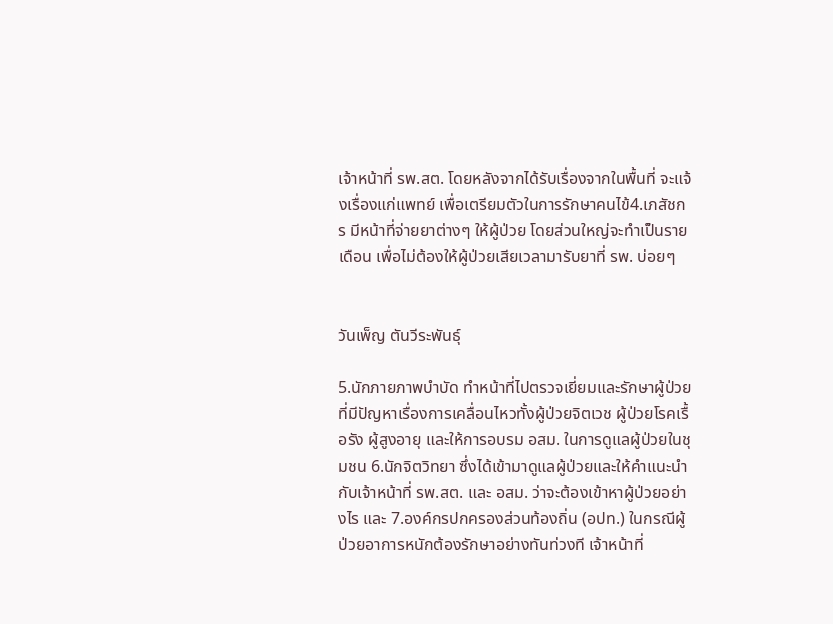เจ้าหน้าที่ รพ.สต. โดยหลังจากได้รับเรื่องจากในพื้นที่ จะแจ้งเรื่องแก่แพทย์ เพื่อเตรียมตัวในการรักษาคนไข้4.เภสัชกร มีหน้าที่จ่ายยาต่างๆ ให้ผู้ป่วย โดยส่วนใหญ่จะทำเป็นรายเดือน เพื่อไม่ต้องให้ผู้ป่วยเสียเวลามารับยาที่ รพ. บ่อยๆ


วันเพ็ญ ตันวีระพันธุ์

5.นักภายภาพบำบัด ทำหน้าที่ไปตรวจเยี่ยมและรักษาผู้ป่วยที่มีปัญหาเรื่องการเคลื่อนไหวทั้งผู้ป่วยจิตเวช ผู้ป่วยโรคเรื้อรัง ผู้สูงอายุ และให้การอบรม อสม. ในการดูแลผู้ป่วยในชุมชน 6.นักจิตวิทยา ซึ่งได้เข้ามาดูแลผู้ป่วยและให้คำแนะนำกับเจ้าหน้าที่ รพ.สต. และ อสม. ว่าจะต้องเข้าหาผู้ป่วยอย่างไร และ 7.องค์กรปกครองส่วนท้องถิ่น (อปท.) ในกรณีผู้ป่วยอาการหนักต้องรักษาอย่างทันท่วงที เจ้าหน้าที่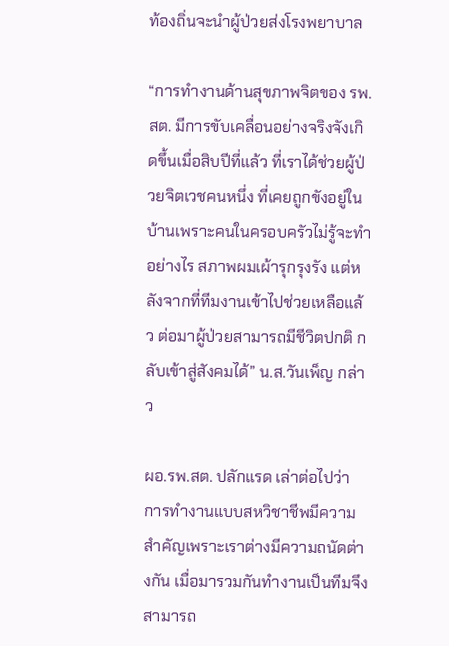ท้องถิ่นจะนำผู้ป่วยส่งโรงพยาบาล

“การทำงานด้านสุขภาพจิตของ รพ.สต. มีการขับเคลื่อนอย่างจริงจังเกิดขึ้นเมื่อสิบปีที่แล้ว ที่เราได้ช่วยผู้ป่วยจิตเวชคนหนึ่ง ที่เคยถูกขังอยู่ในบ้านเพราะคนในครอบครัวไม่รู้จะทำอย่างไร สภาพผมเผ้ารุกรุงรัง แต่หลังจากที่ทีมงานเข้าไปช่วยเหลือแล้ว ต่อมาผู้ป่วยสามารถมีชีวิตปกติ กลับเข้าสู่สังคมได้” น.ส.วันเพ็ญ กล่าว

ผอ.รพ.สต. ปลักแรด เล่าต่อไปว่า การทำงานแบบสหวิชาชีพมีความสำคัญเพราะเราต่างมีความถนัดต่างกัน เมื่อมารวมกันทำงานเป็นทีมจึงสามารถ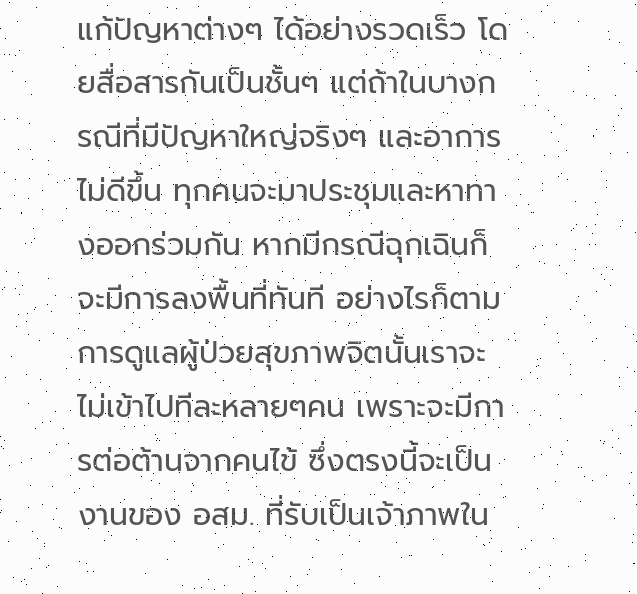แก้ปัญหาต่างๆ ได้อย่างรวดเร็ว โดยสื่อสารกันเป็นชั้นๆ แต่ถ้าในบางกรณีที่มีปัญหาใหญ่จริงๆ และอาการไม่ดีขึ้น ทุกคนจะมาประชุมและหาทางออกร่วมกัน หากมีกรณีฉุกเฉินก็จะมีการลงพื้นที่ทันที อย่างไรก็ตามการดูแลผู้ป่วยสุขภาพจิตนั้นเราจะไม่เข้าไปทีละหลายๆคน เพราะจะมีการต่อต้านจากคนไข้ ซึ่งตรงนี้จะเป็นงานของ อสม. ที่รับเป็นเจ้าภาพใน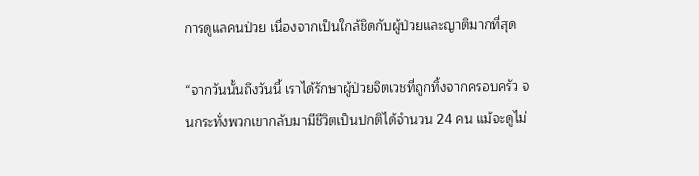การดูแลคนป่วย เนื่องจากเป็นใกล้ชิดกับผู้ป่วยและญาติมากที่สุด

“จากวันนั้นถึงวันนี้ เราได้รักษาผู้ป่วยจิตเวชที่ถูกทิ้งจากครอบครัว จนกระทั่งพวกเขากลับมามีชีวิตเป็นปกติได้จำนวน 24 คน แม้จะดูไม่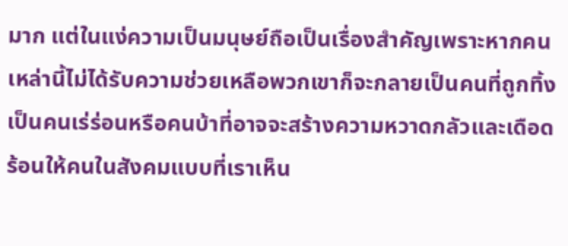มาก แต่ในแง่ความเป็นมนุษย์ถือเป็นเรื่องสำคัญเพราะหากคนเหล่านี้ไม่ได้รับความช่วยเหลือพวกเขาก็จะกลายเป็นคนที่ถูกทิ้ง เป็นคนเร่ร่อนหรือคนบ้าที่อาจจะสร้างความหวาดกลัวและเดือดร้อนให้คนในสังคมแบบที่เราเห็น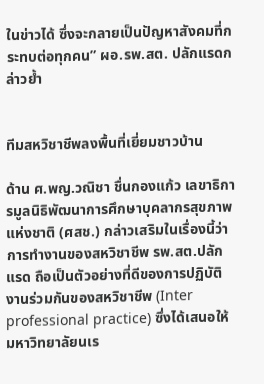ในข่าวได้ ซึ่งจะกลายเป็นปัญหาสังคมที่กระทบต่อทุกคน” ผอ.รพ.สต. ปลักแรดกล่าวย้ำ


ทีมสหวิชาชีพลงพื้นที่เยี่ยมชาวบ้าน

ด้าน ศ.พญ.วณิชา ชื่นกองแก้ว เลขาธิการมูลนิธิพัฒนาการศึกษาบุคลากรสุขภาพแห่งชาติ (ศสช.) กล่าวเสริมในเรื่องนี้ว่า การทำงานของสหวิชาชีพ รพ.สต.ปลักแรด ถือเป็นตัวอย่างที่ดีของการปฏิบัติงานร่วมกันของสหวิชาชีพ (Inter professional practice) ซึ่งได้เสนอให้มหาวิทยาลัยนเร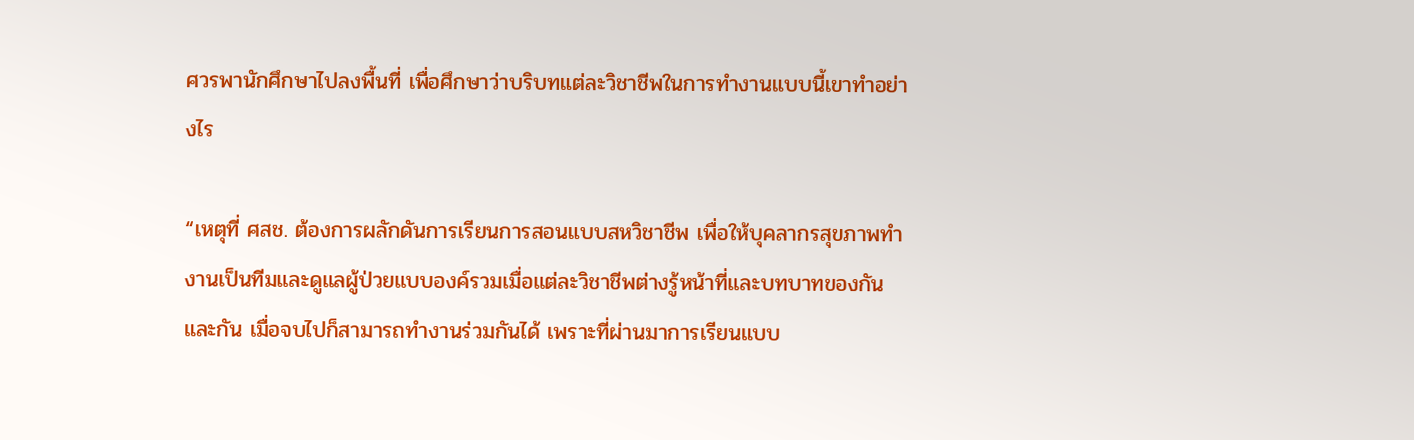ศวรพานักศึกษาไปลงพื้นที่ เพื่อศึกษาว่าบริบทแต่ละวิชาชีพในการทำงานแบบนี้เขาทำอย่างไร

“เหตุที่ ศสช. ต้องการผลักดันการเรียนการสอนแบบสหวิชาชีพ เพื่อให้บุคลากรสุขภาพทำงานเป็นทีมและดูแลผู้ป่วยแบบองค์รวมเมื่อแต่ละวิชาชีพต่างรู้หน้าที่และบทบาทของกันและกัน เมื่อจบไปก็สามารถทำงานร่วมกันได้ เพราะที่ผ่านมาการเรียนแบบ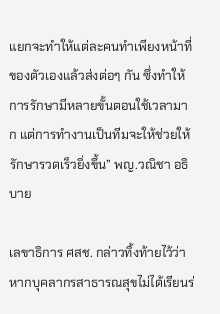แยกจะทำให้แต่ละคนทำเพียงหน้าที่ของตัวเองแล้วส่งต่อๆ กัน ซึ่งทำให้การรักษามีหลายขั้นตอนใช้เวลามาก แต่การทำงานเป็นทีมจะให้ช่วยให้รักษารวดเร็วยิ่งขึ้น” พญ.วณิชา อธิบาย

เลขาธิการ ศสช. กล่าวทิ้งท้ายไว้ว่า หากบุคลากรสาธารณสุขไม่ได้เรียนร่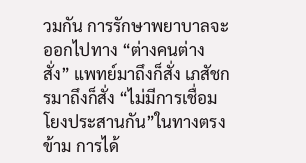วมกัน การรักษาพยาบาลจะออกไปทาง “ต่างคนต่างสั่ง” แพทย์มาถึงก็สั่ง เภสัชกรมาถึงก็สั่ง “ไม่มีการเชื่อมโยงประสานกัน”ในทางตรงข้าม การได้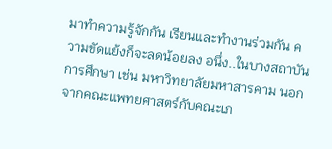มาทำความรู้จักกัน เรียนและทำงานร่วมกัน ความขัดแย้งก็จะลดน้อยลง อนึ่ง..ในบางสถาบันการศึกษา เช่น มหาวิทยาลัยมหาสารคาม นอกจากคณะแพทยศาสตร์กับคณะเภ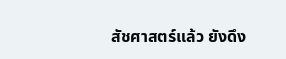สัชศาสตร์แล้ว ยังดึง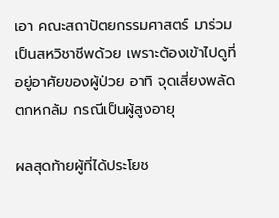เอา คณะสถาปัตยกรรมศาสตร์ มาร่วมเป็นสหวิชาชีพด้วย เพราะต้องเข้าไปดูที่อยู่อาศัยของผู้ป่วย อาทิ จุดเสี่ยงพลัดตกหกล้ม กรณีเป็นผู้สูงอายุ

ผลสุดท้ายผู้ที่ได้ประโยช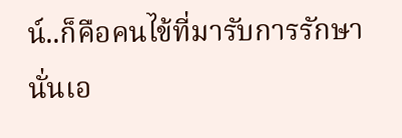น์..ก็คือคนไข้ที่มารับการรักษานั่นเอ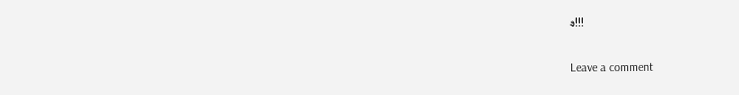ง!!!

Leave a comment